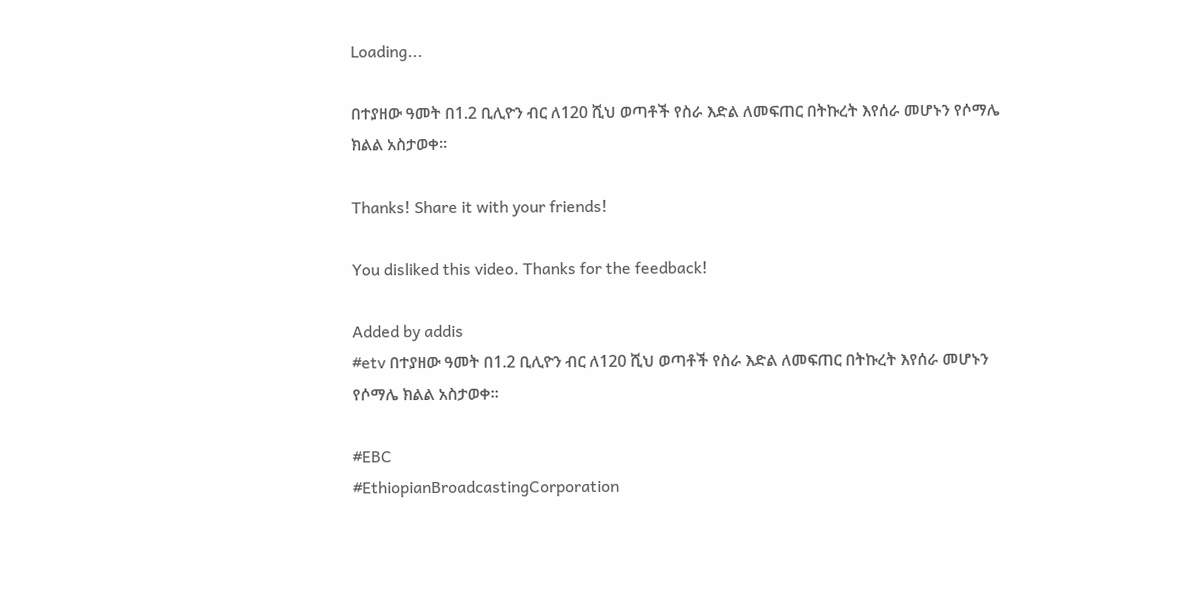Loading...

በተያዘው ዓመት በ1.2 ቢሊዮን ብር ለ120 ሺህ ወጣቶች የስራ እድል ለመፍጠር በትኩረት እየሰራ መሆኑን የሶማሌ ክልል አስታወቀ፡፡

Thanks! Share it with your friends!

You disliked this video. Thanks for the feedback!

Added by addis
#etv በተያዘው ዓመት በ1.2 ቢሊዮን ብር ለ120 ሺህ ወጣቶች የስራ እድል ለመፍጠር በትኩረት እየሰራ መሆኑን የሶማሌ ክልል አስታወቀ፡፡

#EBC
#EthiopianBroadcastingCorporation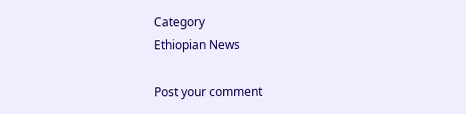Category
Ethiopian News

Post your comment